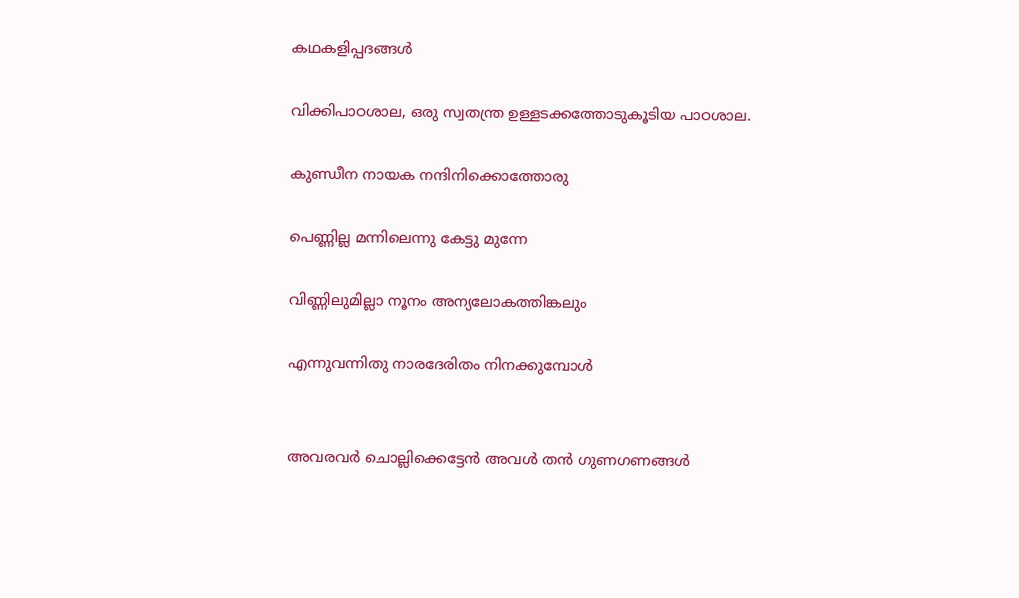കഥകളിപ്പദങ്ങള്‍

വിക്കിപാഠശാല, ഒരു സ്വതന്ത്ര ഉള്ളടക്കത്തോടുകൂടിയ പാഠശാല.

കുണ്ഡീന നായക നന്ദിനിക്കൊത്തോരു

പെണ്ണില്ല മന്നിലെന്നു കേട്ടു മുന്നേ

വിണ്ണിലുമില്ലാ നൂനം അന്യലോകത്തിങ്കലും

എന്നുവന്നിതു നാരദേരിതം നിനക്കുമ്പോള്‍


അവരവര്‍ ചൊല്ലിക്കെട്ടേന്‍ അവള്‍ തന്‍ ഗുണഗണങ്ങള്‍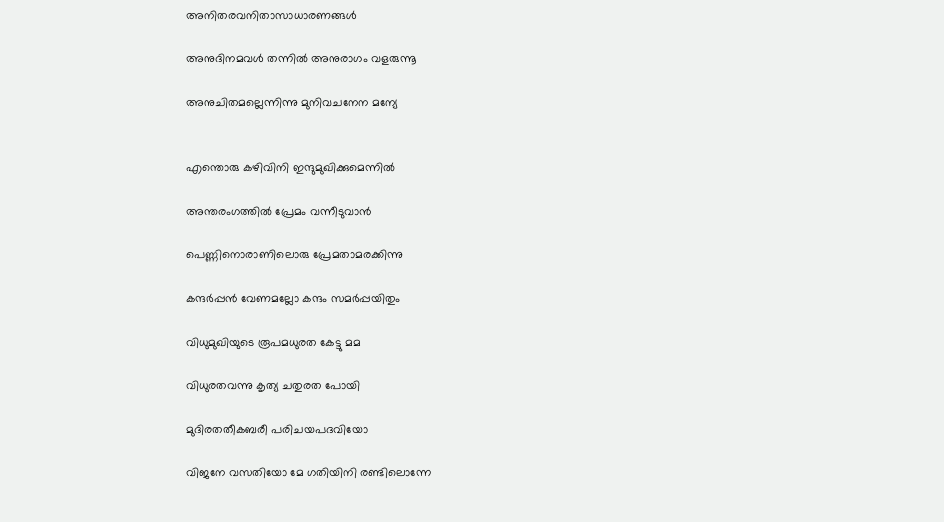അനിതരവനിതാസാധാരണങ്ങള്‍

അനുദിനമവള്‍ തന്നില്‍ അനുരാഗം വളരുന്നൂ

അനുചിതമല്ലെന്നിന്നു മുനിവചനേന മന്യേ


എന്തൊരു കഴിവിനി ഇന്ദുമുഖിക്കുമെന്നില്‍

അന്തരംഗത്തില്‍ പ്രേമം വന്നീടുവാന്‍

പെണ്ണിനൊരാണിലൊരു പ്രേമതാമരക്കിന്നു

കന്ദര്‍പ്പന്‍ വേണമല്ലോ കന്ദം സമര്‍പ്പയിതും

വിധുമുഖിയുടെ രൂപമധുരത കേട്ടു മമ

വിധുരതവന്നു കൃത്യ ചതുരത പോയി

മുദിരതതീകബരീ പരിചയപദവിയോ

വിജനേ വസതിയോ മേ ഗതിയിനി രണ്ടിലൊന്നേ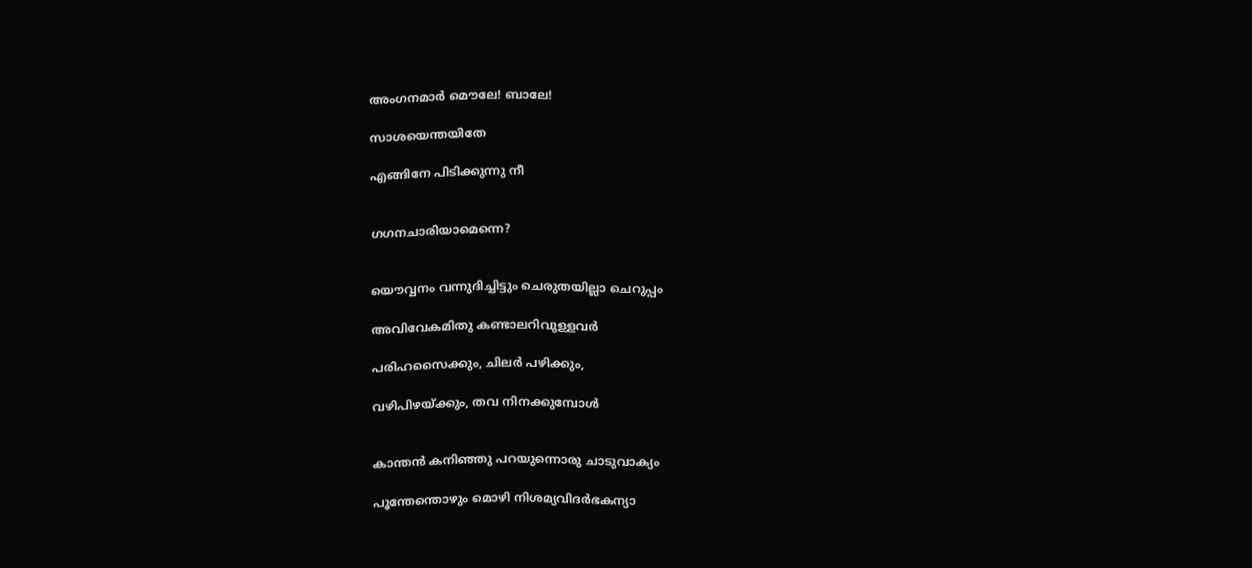അംഗനമാര്‍ മൌലേ! ബാലേ!

സാശയെന്തയിതേ

എങ്ങിനേ പിടിക്കുന്നു നീ


ഗഗനചാരിയാമെന്നെ?


യൌവ്വനം വന്നുദിച്ചിട്ടും ചെരുതയില്ലാ ചെറുപ്പം

അവിവേകമിതു കണ്ടാലറിവുള്ളവര്‍

പരിഹസൈക്കും, ചിലര്‍ പഴിക്കും,

വഴിപിഴയ്ക്കും, തവ നിനക്കുമ്പോള്‍


കാന്തന്‍ കനിഞ്ഞു പറയുന്നൊരു ചാടുവാക്യം

പൂന്തേന്തൊഴും മൊഴി നിശമ്യവിദര്‍ഭകന്യാ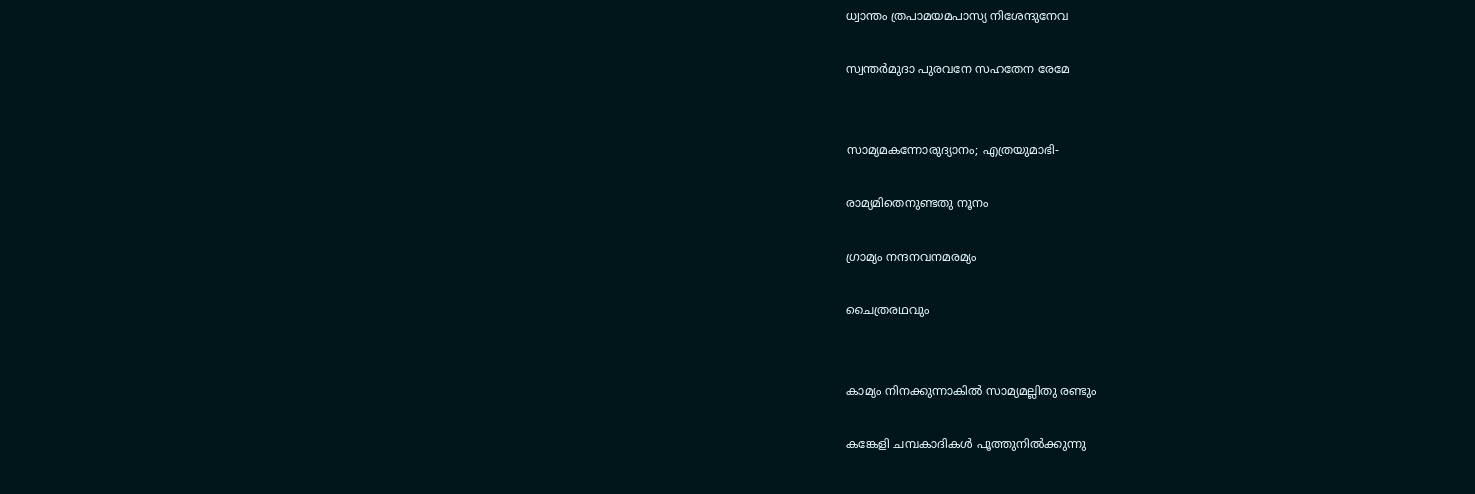ധ്വാന്തം ത്രപാമയമപാസ്യ നിശേന്ദുനേവ

സ്വന്തര്‍മുദാ പുരവനേ സഹതേന രേമേ


സാമ്യമകന്നോരുദ്യാനം; എത്രയുമാഭി-

രാമ്യമിതെനുണ്ടതു നൂനം

ഗ്രാമ്യം നന്ദനവനമരമ്യം

ചൈത്രരഥവും


കാമ്യം നിനക്കുന്നാകില്‍ സാമ്യമല്ലിതു രണ്ടും

കങ്കേളി ചമ്പകാദികള്‍ പൂത്തുനില്‍ക്കുന്നു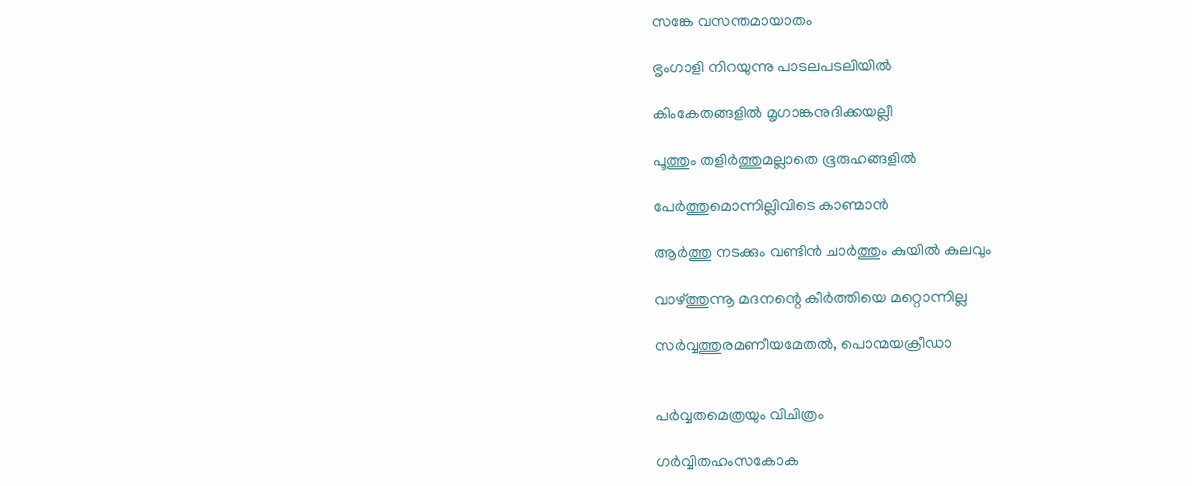സങ്കേ വസന്തമായാതം

ഭൃംഗാളി നിറയുന്നു പാടലപടലിയില്‍

കിംകേതങ്ങളില്‍ മൃഗാങ്കനുദിക്കയല്ലീ

പൂത്തും തളിര്‍ത്തുമല്ലാതെ ഭൂരുഹങ്ങളില്‍

പേര്‍ത്തുമൊന്നില്ലിവിടെ കാണ്മാന്‍

ആര്‍ത്തു നടക്കും വണ്ടിന്‍ ചാര്‍ത്തും കുയില്‍ കുലവും

വാഴ്ത്തുന്നൂ മദനന്റെ കീര്‍ത്തിയെ മറ്റൊന്നില്ല

സര്‍വ്വത്തുരമണീയമേതല്‍, പൊന്മയക്രീഡാ


പര്‍വ്വതമെത്രയും വിചിത്രം

ഗര്‍വ്വിതഹംസകോക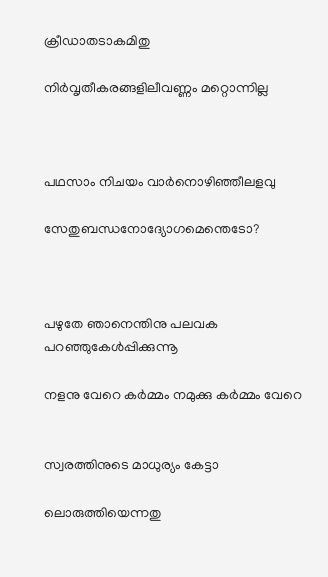ക്രീഡാതടാകമിതു

നിര്‍വൃതീകരങ്ങളിലീവണ്ണം മറ്റൊന്നില്ല



പഥസാം നിചയം വാര്‍നൊഴിഞ്ഞീലളവു

സേതുബന്ധനോദ്യോഗമെന്തെടോ?



പഴുതേ ഞാനെന്തിനു പലവക പറഞ്ഞുകേള്‍പ്പിക്കുന്നൂ

നളനു വേറെ കര്‍മ്മം നമുക്കു കര്‍മ്മം വേറെ


സ്വരത്തിനുടെ മാധുര്യം കേട്ടാ

ലൊരുത്തിയെന്നതു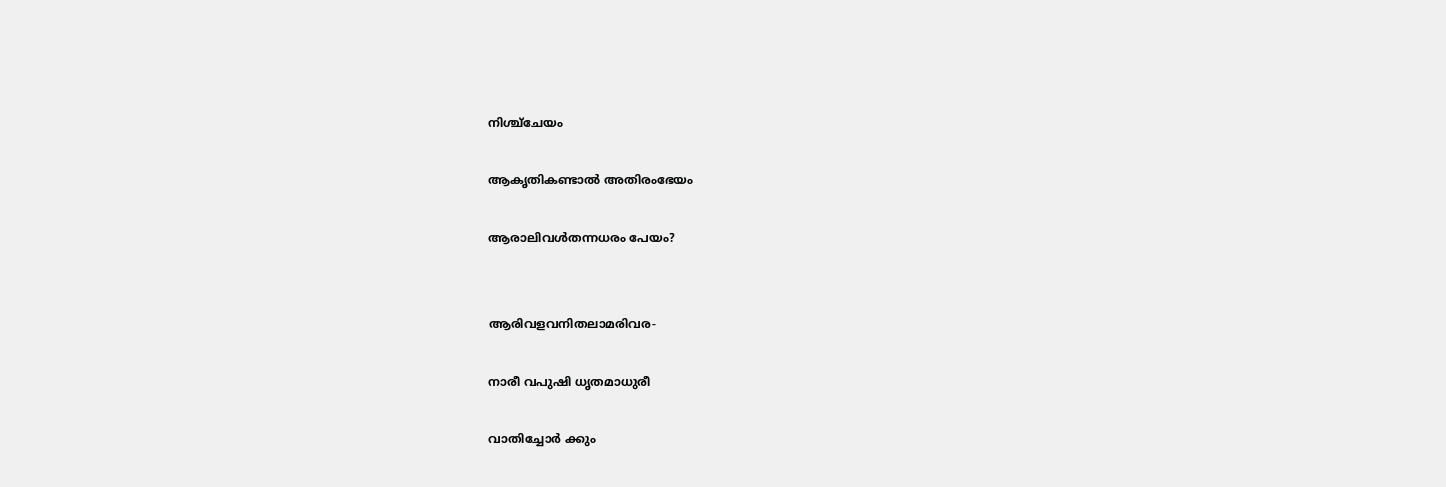നിശ്ച്ചേയം

ആകൃതികണ്ടാല്‍ അതിരംഭേയം

ആരാലിവള്‍തന്നധരം പേയം?


ആരിവളവനിതലാമരിവര-

നാരീ വപുഷി ധൃതമാധുരീ

വാതിച്ചോര്‍ ക്കും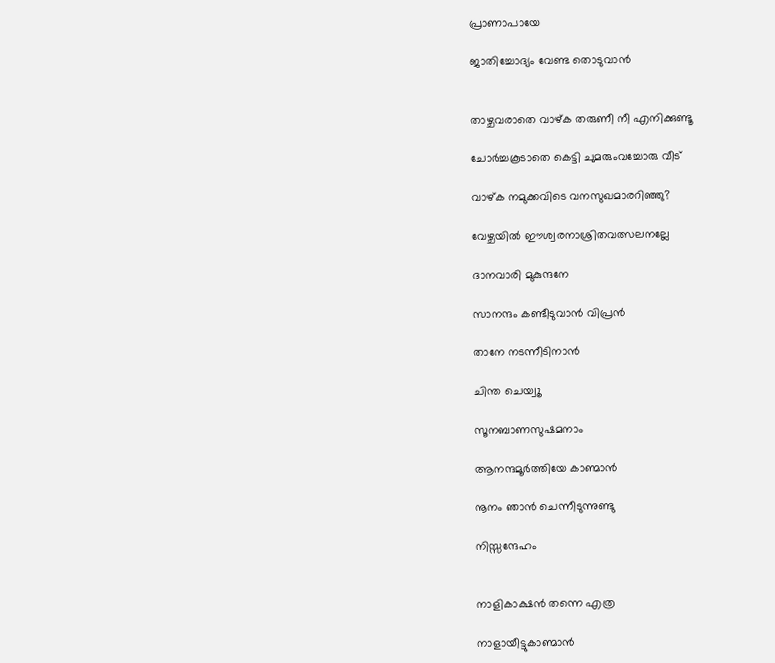പ്രാണാപായേ

ജാതിച്ചോദ്യം വേണ്ട തൊടുവാന്‍


താഴ്ചവരാതെ വാഴ്ക തരുണീ നീ എനിക്കുണ്ടൂ

ചോര്‍ച്ചകൂടാതെ കെട്ടി ചുമരുംവച്ചോരു വീട്‌

വാഴ്ക നമുക്കവിടെ വനസുഖമാരറിഞ്ഞു?

വേഴ്ചയില്‍ ഈശ്വരനാശ്രിതവത്സലനല്ലേ

ദാനവാരി മുകുന്ദനേ

സാനന്ദം കണ്ടീടുവാന്‍ വിപ്രന്‍

താനേ നടന്നീടിനാന്‍

ചിന്ത ചെയ്വൂ

സൂനബാണസുഷമനാം

ആനന്ദമൂര്‍ത്തിയേ കാണ്മാന്‍

നൂനം ഞാന്‍ ചെന്നീടുന്നുണ്ടു

നിസ്സന്ദേഹം


നാളികാക്ഷന്‍ തന്നെ എത്ര

നാളായീട്ടുകാണ്മാന്‍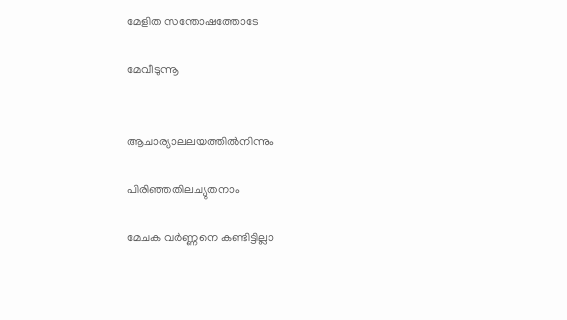മേളിത സന്തോഷത്തോടേ

മേവീടുന്നൂ


ആചാര്യാലലയത്തില്‍നിന്നും

പിരിഞ്ഞതിലച്യുതനാം

മേചക വര്‍ണ്ണനെ കണ്ടിട്ടില്ലാ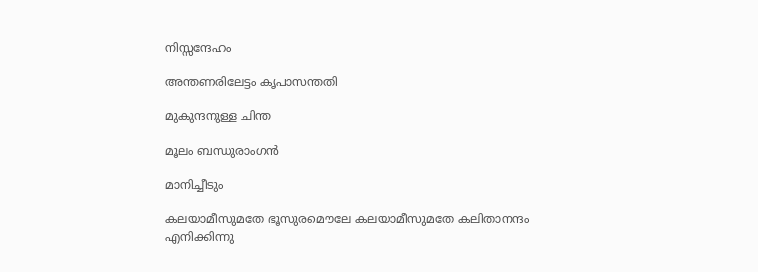നിസ്സന്ദേഹം

അന്തണരിലേട്ടം കൃപാസന്തതി

മുകുന്ദനുള്ള ചിന്ത

മൂലം ബന്ധുരാംഗന്‍

മാനിച്ചീടും

കലയാമീസുമതേ ഭൂസുരമൌലേ കലയാമീസുമതേ കലിതാനന്ദം എനിക്കിന്നു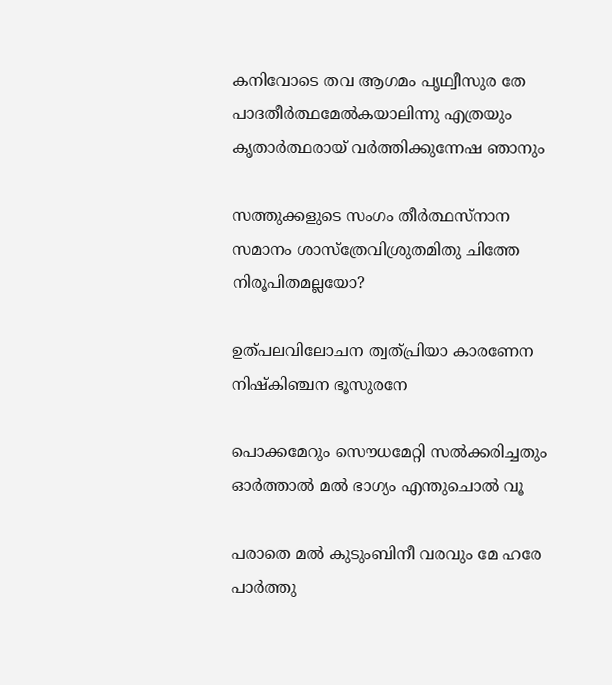കനിവോടെ തവ ആഗമം പൃഥ്വീസുര തേ പാദതീര്‍ത്ഥമേല്‍കയാലിന്നു എത്രയും കൃതാര്‍ത്ഥരായ്‌ വര്‍ത്തിക്കുന്നേഷ ഞാനും

സത്തുക്കളുടെ സംഗം തീര്‍ത്ഥസ്നാന സമാനം ശാസ്ത്രേവിശ്രുതമിതു ചിത്തേ നിരൂപിതമല്ലയോ?

ഉത്പലവിലോചന ത്വത്പ്രിയാ കാരണേന നിഷ്കിഞ്ചന ഭൂസുരനേ

പൊക്കമേറും സൌധമേറ്റി സല്‍ക്കരിച്ചതും ഓര്‍ത്താല്‍ മല്‍ ഭാഗ്യം എന്തുചൊല്‍ വൂ

പരാതെ മല്‍ കുടുംബിനീ വരവും മേ ഹരേ പാര്‍ത്തു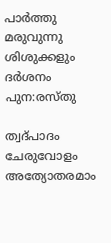പാര്‍ത്തു മരുവുന്നു ശിശുക്കളും ദര്‍ശനം പുന:രസ്തു

ത്വദ്പാദം ചേരുവോളം അത്യോതരമാം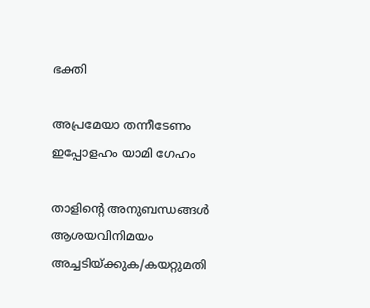ഭക്തി

അപ്രമേയാ തന്നീടേണം ഇപ്പോളഹം യാമി ഗേഹം

താളിന്റെ അനുബന്ധങ്ങള്‍
ആശയവിനിമയം
അച്ചടിയ്ക്കുക/കയറ്റുമതി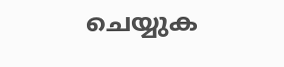ചെയ്യുക